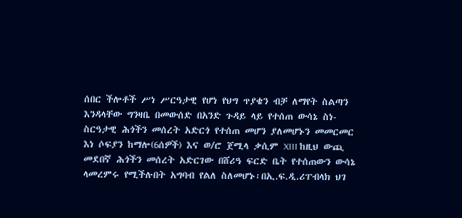ሰበር ችሎቶች ሥነ ሥርዓታዊ የሆነ የህግ ጥያቄን ብቻ ለማየት ስልጣን እንዳላቸው ግንዛቤ በመውሰድ በአንድ ጉዳይ ላይ የተሰጠ ውሳኔ ስነ-ስርዓታዊ ሕጎችን መሰረት አድርጎ የተሰጠ መሆን ያለመሆኑን መመርመር እነ ሶፍያን ከማሎ(6ሰዎች) እና ወ/ሮ ጀሚላ ቃሲም XIII ከዚህ ውጪ መደበኛ ሕጎችን መሰረት አድርገው በሸሪዓ ፍርድ ቤት የተሰጠውን ውሳኔ ላመረምሩ የሚችሉበት አግባብ የልለ ስለመሆኑ፡በኢ.ፍ.ዲ.ሪፐብላክ ህገ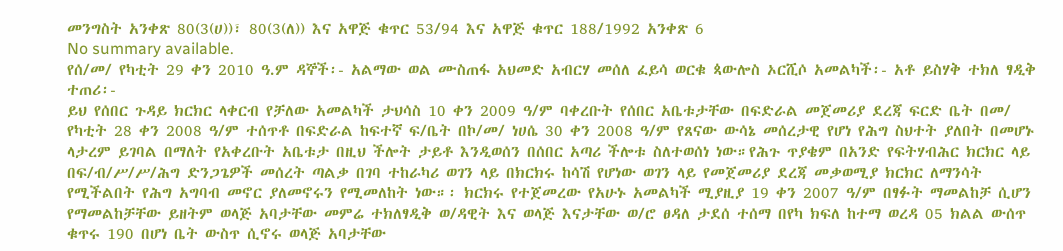መንግስት አንቀጽ 80(3(ሀ))፣ 80(3(ለ)) እና አዋጅ ቁጥር 53/94 እና አዋጅ ቁጥር 188/1992 አንቀጽ 6
No summary available.
የሰ/መ/ የካቲት 29 ቀን 2010 ዓ.ም ዳኞች፡- አልማው ወል ሙስጠፋ አህመድ አብርሃ መሰለ ፈይሳ ወርቁ ጳውሎስ ኦርሺሶ አመልካች፡- አቶ ይስሃቅ ተክለ ፃዲቅ ተጠሪ፡-
ይህ የሰበር ጉዳይ ክርክር ላቀርብ የቻለው አመልካች ታህሳስ 10 ቀን 2009 ዓ/ም ባቀረቡት የሰበር አቤቱታቸው በፍድራል መጀመሪያ ደረጃ ፍርድ ቤት በመ/ የካቲት 28 ቀን 2008 ዓ/ም ተሰጥቶ በፍድራል ከፍተኛ ፍ/ቤት በኮ/መ/ ነሀሴ 30 ቀን 2008 ዓ/ም የጸናው ውሳኔ መሰረታዊ የሆነ የሕግ ስህተት ያለበት በመሆኑ ላታረም ይገባል በማለት የአቀረቡት አቤቱታ በዚህ ችሎት ታይቶ እንዲወሰን በሰበር አጣሪ ችሎቱ ስለተወሰነ ነው።የሕጉ ጥያቄም በአንድ የፍትሃብሕር ክርክር ላይ በፍ/ብ/ሥ/ሥ/ሕግ ድንጋጌዎች መሰረት ጣልቃ በገባ ተከራካሪ ወገን ላይ በክርክሩ ከሳሽ የሆነው ወገን ላይ የመጀመሪያ ደረጃ መቃወሚያ ክርክር ለማንሳት የሚችልበት የሕግ አግባብ መኖር ያለመኖሩን የሚመለከት ነው።፡ ክርክሩ የተጀመረው የአሁኑ አመልካች ሚያዚያ 19 ቀን 2007 ዓ/ም በፃፉት ማመልከቻ ሲሆን የማመልከቻቸው ይዘትም ወላጅ አባታቸው መምሬ ተክለፃዲቅ ወ/ዳዊት እና ወላጅ እናታቸው ወ/ሮ ፀዳለ ታደሰ ተሰማ በየካ ክፍለ ከተማ ወረዳ 05 ክልል ውሰጥ ቁጥሩ 190 በሆነ ቤት ውስጥ ሲኖሩ ወላጅ አባታቸው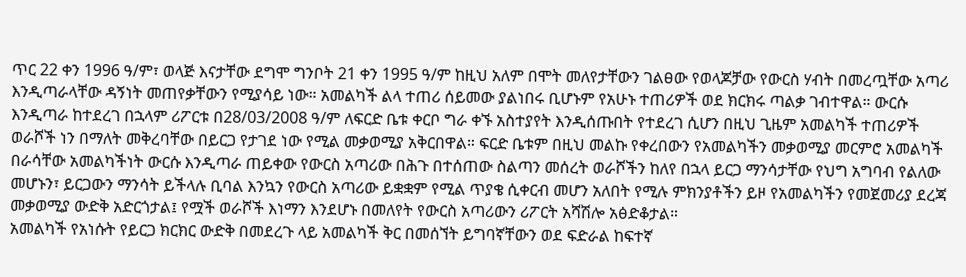ጥር 22 ቀን 1996 ዓ/ም፣ ወላጅ እናታቸው ደግሞ ግንቦት 21 ቀን 1995 ዓ/ም ከዚህ አለም በሞት መለየታቸውን ገልፀው የወላጆቻው የውርስ ሃብት በመረጧቸው አጣሪ እንዲጣራላቸው ዳኝነት መጠየቃቸውን የሚያሳይ ነው። አመልካች ልላ ተጠሪ ሰይመው ያልነበሩ ቢሆኑም የአሁኑ ተጠሪዎች ወደ ክርክሩ ጣልቃ ገብተዋል። ውርሱ እንዲጣራ ከተደረገ በኋላም ሪፖርቱ በ28/03/2008 ዓ/ም ለፍርድ ቤቱ ቀርቦ ግራ ቀኙ አስተያየት እንዲሰጡበት የተደረገ ሲሆን በዚህ ጊዜም አመልካች ተጠሪዎች ወራሾች ነን በማለት መቅረባቸው በይርጋ የታገደ ነው የሚል መቃወሚያ አቅርበዋል። ፍርድ ቤቱም በዚህ መልኩ የቀረበውን የአመልካችን መቃወሚያ መርምሮ አመልካች በራሳቸው አመልካችነት ውርሱ እንዲጣራ ጠይቀው የውርስ አጣሪው በሕጉ በተሰጠው ስልጣን መሰረት ወራሾችን ከለየ በኋላ ይርጋ ማንሳታቸው የህግ አግባብ የልለው መሆኑን፣ ይርጋውን ማንሳት ይችላሉ ቢባል እንኳን የውርስ አጣሪው ይቋቋም የሚል ጥያቄ ሲቀርብ መሆን አለበት የሚሉ ምክንያቶችን ይዞ የአመልካችን የመጀመሪያ ደረጃ መቃወሚያ ውድቅ አድርጎታል፤ የሟች ወራሾች እነማን እንደሆኑ በመለየት የውርስ አጣሪውን ሪፖርት አሻሽሎ አፅድቆታል።
አመልካች የአነሱት የይርጋ ክርክር ውድቅ በመደረጉ ላይ አመልካች ቅር በመሰኘት ይግባኛቸውን ወደ ፍድራል ከፍተኛ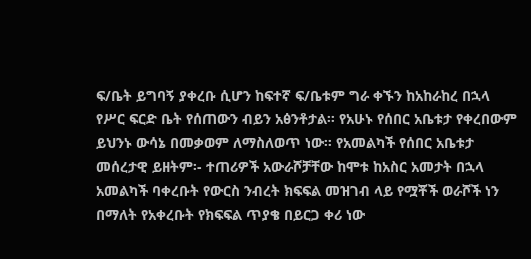ፍ/ቤት ይግባኝ ያቀረቡ ሲሆን ከፍተኛ ፍ/ቤቱም ግራ ቀኙን ከአከራከረ በኋላ የሥር ፍርድ ቤት የሰጠውን ብይን አፅንቶታል። የአሁኑ የሰበር አቤቱታ የቀረበውም ይህንኑ ውሳኔ በመቃወም ለማስለወጥ ነው። የአመልካች የሰበር አቤቱታ መሰረታዊ ይዘትም፡- ተጠሪዎች አውራሾቻቸው ከሞቱ ከአስር አመታት በኋላ አመልካች ባቀረቡት የውርስ ንብረት ክፍፍል መዝገብ ላይ የሟቾች ወራሾች ነን በማለት የአቀረቡት የክፍፍል ጥያቄ በይርጋ ቀሪ ነው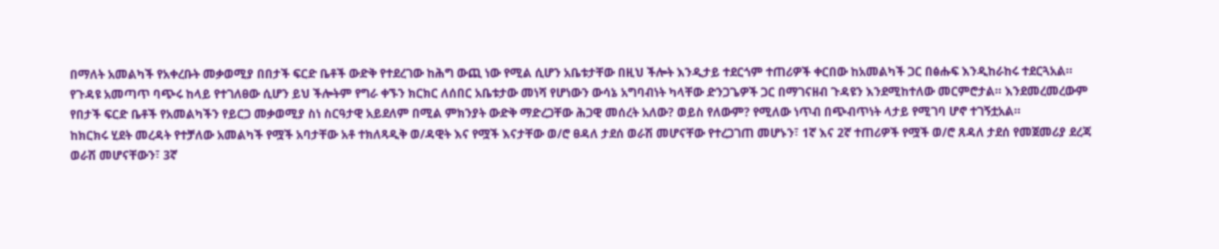በማለት አመልካች የአቀረቡት መቃወሚያ በበታች ፍርድ ቤቶች ውድቅ የተደረገው ከሕግ ውጪ ነው የሚል ሲሆን አቤቱታቸው በዚህ ችሎት እንዲታይ ተደርጎም ተጠሪዎች ቀርበው ከአመልካች ጋር በፅሑፍ እንዲከራከሩ ተደርጓአል።
የጉዳዩ አመጣጥ ባጭሩ ከላይ የተገለፀው ሲሆን ይህ ችሎትም የግራ ቀኙን ክርክር ለሰበር አቤቱታው መነሻ የሆነውን ውሳኔ አግባብነት ካላቸው ድንጋጌዎች ጋር በማገናዘብ ጉዳዩን እንደሚከተለው መርምሮታል። እንደመረመረውም የበታች ፍርድ ቤቶች የአመልካችን የይርጋ መቃወሚያ ስነ ስርዓታዊ አይደለም በሚል ምክንያት ውድቅ ማድረጋቸው ሕጋዊ መሰረት አለው? ወይስ የለውም? የሚለው ነጥብ በጭብጥነት ላታይ የሚገባ ሆኖ ተገኝቷአል።
ከክርክሩ ሂደት መረዳት የተቻለው አመልካች የሟች አባታቸው አቶ ተክለጻዲቅ ወ/ዳዊት እና የሟች እናታቸው ወ/ሮ ፀዳለ ታደሰ ወራሽ መሆናቸው የተረጋገጠ መሆኑን፣ 1ኛ እና 2ኛ ተጠሪዎች የሟች ወ/ሮ ጸዳለ ታደሰ የመጀመሪያ ደረጃ ወራሽ መሆናቸውን፣ 3ኛ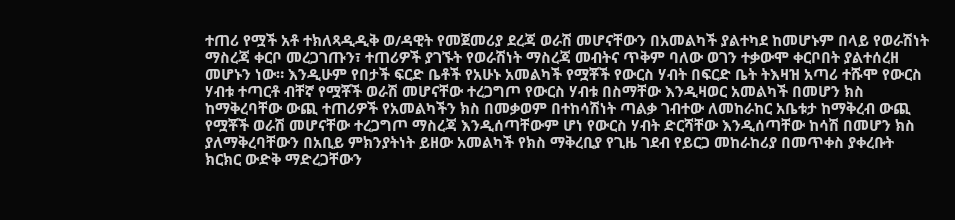ተጠሪ የሟች አቶ ተክለጻዲዲቅ ወ/ዳዊት የመጀመሪያ ደረጃ ወራሽ መሆናቸውን በአመልካች ያልተካደ ከመሆኑም በላይ የወራሽነት ማስረጃ ቀርቦ መረጋገጡን፣ ተጠሪዎች ያገኙት የወራሽነት ማስረጃ መብትና ጥቅም ባለው ወገን ተቃውሞ ቀርቦበት ያልተሰረዘ መሆኑን ነው። እንዲሁም የበታች ፍርድ ቤቶች የአሁኑ አመልካች የሟቾች የውርስ ሃብት በፍርድ ቤት ትእዛዝ አጣሪ ተሹሞ የውርስ ሃብቱ ተጣርቶ ብቸኛ የሟቾች ወራሽ መሆናቸው ተረጋግጦ የውርስ ሃብቱ በስማቸው እንዲዛወር አመልካች በመሆን ክስ ከማቅረባቸው ውጪ ተጠሪዎች የአመልካችን ክስ በመቃወም በተከሳሽነት ጣልቃ ገብተው ለመከራከር አቤቱታ ከማቅረብ ውጪ የሟቾች ወራሽ መሆናቸው ተረጋግጦ ማስረጃ እንዲሰጣቸውም ሆነ የውርስ ሃብት ድርሻቸው እንዲሰጣቸው ከሳሽ በመሆን ክስ ያለማቅረባቸውን በአቢይ ምክንያትነት ይዘው አመልካች የክስ ማቅረቢያ የጊዜ ገደብ የይርጋ መከራከሪያ በመጥቀስ ያቀረቡት ክርክር ውድቅ ማድረጋቸውን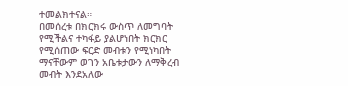ተመልክተናል።
በመሰረቱ በክርክሩ ውስጥ ለመግባት የሚችልና ተካፋይ ያልሆነበት ክርክር የሚሰጠው ፍርድ መብቱን የሚነካበት ማናቸውም ወገን አቤቱታውን ለማቅረብ መብት እንደአለው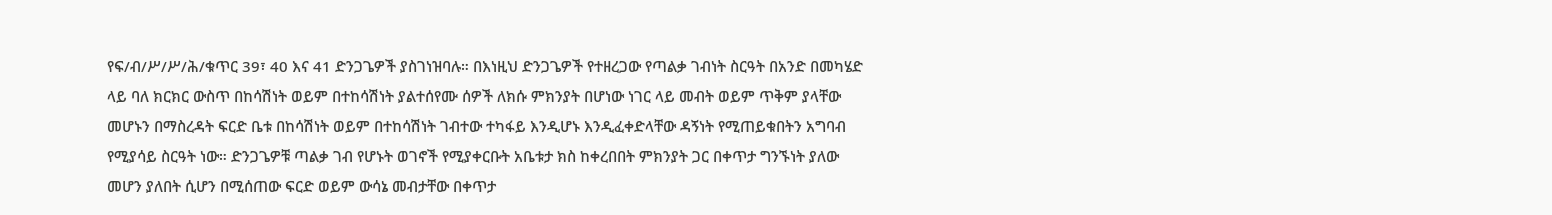የፍ/ብ/ሥ/ሥ/ሕ/ቁጥር 39፣ 40 እና 41 ድንጋጌዎች ያስገነዝባሉ። በእነዚህ ድንጋጌዎች የተዘረጋው የጣልቃ ገብነት ስርዓት በአንድ በመካሄድ ላይ ባለ ክርክር ውስጥ በከሳሽነት ወይም በተከሳሽነት ያልተሰየሙ ሰዎች ለክሱ ምክንያት በሆነው ነገር ላይ መብት ወይም ጥቅም ያላቸው መሆኑን በማስረዳት ፍርድ ቤቱ በከሳሽነት ወይም በተከሳሽነት ገብተው ተካፋይ እንዲሆኑ እንዲፈቀድላቸው ዳኝነት የሚጠይቁበትን አግባብ የሚያሳይ ስርዓት ነው። ድንጋጌዎቹ ጣልቃ ገብ የሆኑት ወገኖች የሚያቀርቡት አቤቱታ ክስ ከቀረበበት ምክንያት ጋር በቀጥታ ግንኙነት ያለው መሆን ያለበት ሲሆን በሚሰጠው ፍርድ ወይም ውሳኔ መብታቸው በቀጥታ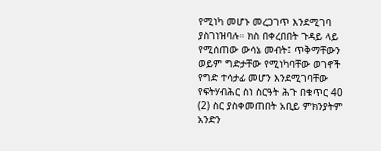የሚነካ መሆኑ መረጋገጥ እንደሚገባ ያስገነዝባሉ። ክስ በቀረበበት ጉዳይ ላይ የሚሰጠው ውሳኔ መብት፤ ጥቅማቸውን ወይም ግድታቸው የሚነካባቸው ወገኖች የግድ ተሳታፊ መሆን እንደሚገባቸው የፍትሃብሕር ስነ ስርዓት ሕጉ በቁጥር 40 (2) ስር ያስቀመጠበት አቢይ ምክንያትም አንድን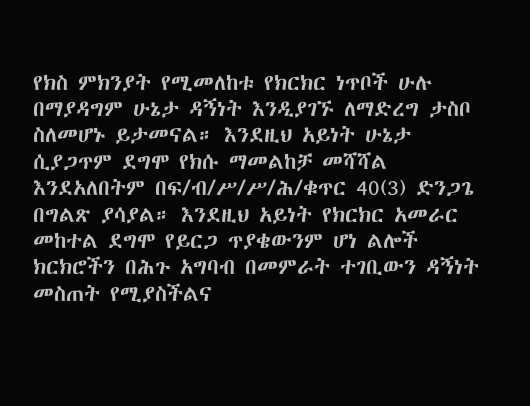የክስ ምክንያት የሚመለከቱ የክርክር ነጥቦች ሁሉ በማያዳግም ሁኔታ ዳኝነት እንዲያገኙ ለማድረግ ታስቦ ስለመሆኑ ይታመናል። እንደዚህ አይነት ሁኔታ ሲያጋጥም ደግሞ የክሱ ማመልከቻ መሻሻል እንደአለበትም በፍ/ብ/ሥ/ሥ/ሕ/ቁጥር 40(3) ድንጋጌ በግልጽ ያሳያል። እንደዚህ አይነት የክርክር አመራር መከተል ደግሞ የይርጋ ጥያቄውንም ሆነ ልሎች ክርክሮችን በሕጉ አግባብ በመምራት ተገቢውን ዳኝነት መስጠት የሚያስችልና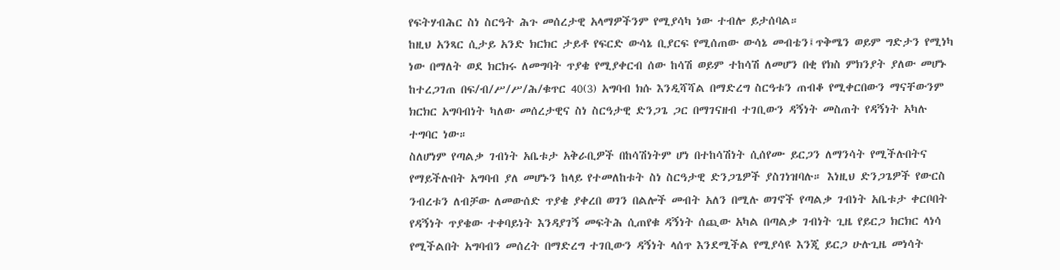የፍትሃብሕር ስነ ስርዓት ሕጉ መሰረታዊ አላማዎችንም የሚያሳካ ነው ተብሎ ይታሰባል።
ከዚህ አንጻር ሲታይ አንድ ክርክር ታይቶ የፍርድ ውሳኔ ቢያርፍ የሚሰጠው ውሳኔ መብቴን፤ጥቅሜን ወይም ግድታን የሚነካ ነው በማለት ወደ ክርክሩ ለመግባት ጥያቄ የሚያቀርብ ሰው ከሳሽ ወይም ተከሳሽ ለመሆን በቂ የክስ ምክንያት ያለው መሆኑ ከተረጋገጠ በፍ/ብ/ሥ/ሥ/ሕ/ቁጥር 40(3) አግባብ ክሱ እንዲሻሻል በማድረግ ስርዓቱን ጠብቆ የሚቀርበውን ማናቸውንም ክርክር አግባብነት ካለው መሰረታዊና ስነ ስርዓታዊ ድንጋጌ ጋር በማገናዘብ ተገቢውን ዳኝነት መስጠት የዳኝነት አካሉ ተግባር ነው።
ስለሆነም የጣልቃ ገብነት አቤቱታ አቅራቢዎች በከሳሽነትም ሆነ በተከሳሽነት ሲሰየሙ ይርጋን ለማንሳት የሚችሉበትና የማይችሉበት አግባብ ያለ መሆኑን ከላይ የተመለከቱት ስነ ስርዓታዊ ድንጋጌዎች ያስገነዝባሉ። እነዚህ ድንጋጌዎች የውርስ ንብረቱን ለብቻው ለመውሰድ ጥያቄ ያቀረበ ወገን በልሎች መብት አለን በሚሉ ወገኖች የጣልቃ ገብነት አቤቱታ ቀርቦበት የዳኝነት ጥያቄው ተቀባይነት እንዳያገኝ መፍትሕ ሲጠየቁ ዳኝነት ሰጪው አካል በጣልቃ ገብነት ጊዜ የይርጋ ክርክር ላነሳ የሚችልበት አግባብን መሰረት በማድረግ ተገቢውን ዳኝነት ላሰጥ እንደሚችል የሚያሳዩ እንጂ ይርጋ ሁሉጊዜ መነሳት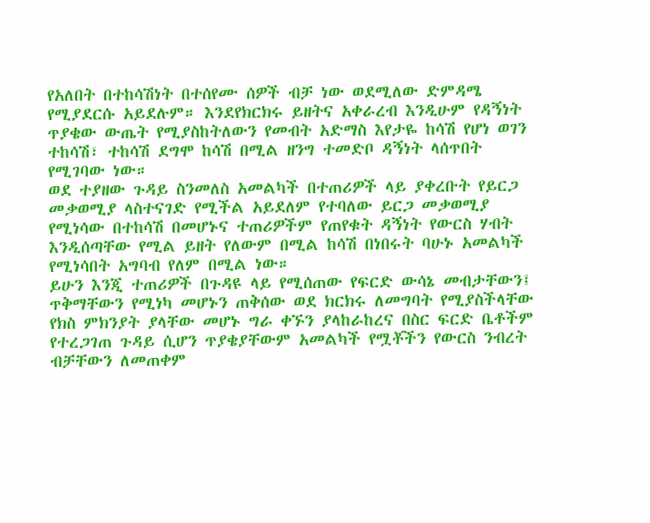የአለበት በተከሳሽነት በተሰየሙ ሰዎች ብቻ ነው ወደሚለው ድምዳሜ የሚያደርሱ አይደሉም። እንደየክርክሩ ይዘትና አቀራረብ እንዲሁም የዳኝነት ጥያቄው ውጤት የሚያስከትለውን የመብት አድማስ እየታዬ ከሳሽ የሆነ ወገን ተከሳሽ፣ ተከሳሽ ደግሞ ከሳሽ በሚል ዘንግ ተመድቦ ዳኝነት ላሰጥበት የሚገባው ነው።
ወደ ተያዘው ጉዳይ ስንመለስ አመልካች በተጠሪዎች ላይ ያቀረቡት የይርጋ መቃወሚያ ላስተናገድ የሚችል አይደለም የተባለው ይርጋ መቃወሚያ የሚነሳው በተከሳሽ በመሆኑና ተጠሪዎችም የጠየቁት ዳኝነት የውርስ ሃብት እንዲሰጣቸው የሚል ይዘት የለውም በሚል ከሳሽ በነበሩት ባሁኑ አመልካች የሚነሳበት አግባብ የለም በሚል ነው።
ይሁን እንጂ ተጠሪዎች በጉዳዩ ላይ የሚሰጠው የፍርድ ውሳኔ መብታቸውን፤
ጥቅማቸውን የሚነካ መሆኑን ጠቅሰው ወደ ክርክሩ ለመግባት የሚያስችላቸው የክስ ምክንያት ያላቸው መሆኑ ግራ ቀኙን ያላከራከረና በስር ፍርድ ቤቶችም የተረጋገጠ ጉዳይ ሲሆን ጥያቄያቸውም አመልካች የሟቾችን የውርስ ንብረት ብቻቸውን ለመጠቀም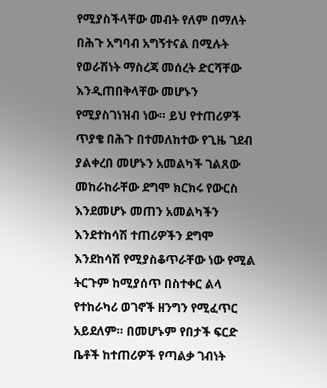የሚያስችላቸው መብት የለም በማለት በሕጉ አግባብ አግኝተናል በሚሉት የወራሽነት ማስረጃ መሰረት ድርሻቸው እንዲጠበቅላቸው መሆኑን የሚያስገነዝብ ነው። ይህ የተጠሪዎች ጥያቄ በሕጉ በተመለከተው የጊዜ ገደብ ያልቀረበ መሆኑን አመልካች ገልጸው መከራከራቸው ደግሞ ክርክሩ የውርስ እንደመሆኑ መጠን አመልካችን እንደተከሳሽ ተጠሪዎችን ደግሞ እንደከሳሽ የሚያስቆጥራቸው ነው የሚል ትርጉም ከሚያሰጥ በስተቀር ልላ የተከራካሪ ወገኖች ዘንግን የሚፈጥር አይደለም። በመሆኑም የበታች ፍርድ ቤቶች ከተጠሪዎች የጣልቃ ገብነት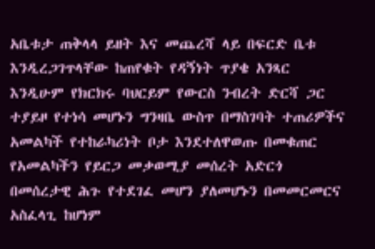አቤቱታ ጠቅላላ ይዘት እና መጨረሻ ላይ በፍርድ ቤቱ እንዲረጋገጥላቸው ከጠየቁት የዳኝነት ጥያቄ አንጻር እንዲሁም የክርክሩ ባህርይም የውርስ ንብረት ድርሻ ጋር ተያይዞ የተነሳ መሆኑን ግንዛቤ ውስጥ በማስገባት ተጠሪዎችና አመልካች የተከራካሪነት ቦታ እንደተለዋወጡ በመቁጠር የአመልካችን የይርጋ መቃወሚያ መሰረት አድርጎ በመሰረታዊ ሕጉ የተደገፈ መሆን ያለመሆኑን በመመርመርና አስፈላጊ ከሆነም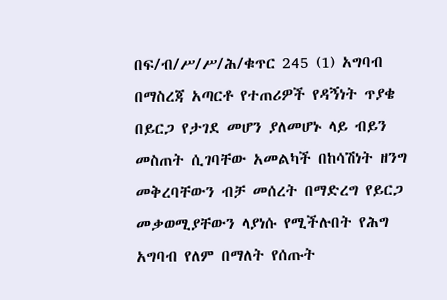በፍ/ብ/ሥ/ሥ/ሕ/ቁጥር 245 (1) አግባብ በማስረጃ አጣርቶ የተጠሪዎች የዳኝነት ጥያቄ በይርጋ የታገደ መሆን ያለመሆኑ ላይ ብይን መስጠት ሲገባቸው አመልካች በከሳሽነት ዘንግ መቅረባቸውን ብቻ መሰረት በማድረግ የይርጋ መቃወሚያቸውን ላያነሱ የሚችሉበት የሕግ አግባብ የለም በማለት የሰጡት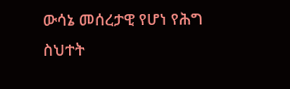ውሳኔ መሰረታዊ የሆነ የሕግ ስህተት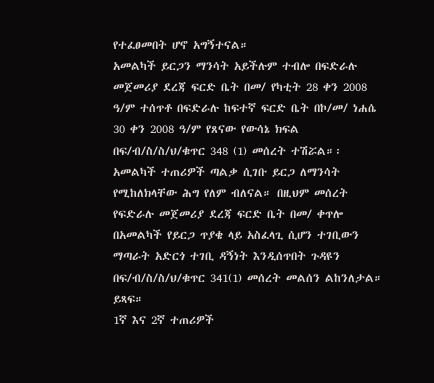የተፈፀመበት ሆኖ አግኝተናል።
አመልካች ይርጋን ማንሳት አይችሉም ተብሎ በፍድራሉ መጀመሪያ ደረጃ ፍርድ ቤት በመ/ የካቲት 28 ቀን 2008 ዓ/ም ተሰጥቶ በፍድራሉ ከፍተኛ ፍርድ ቤት በኮ/መ/ ነሐሴ 30 ቀን 2008 ዓ/ም የጸናው የውሳኔ ክፍል በፍ/ብ/ስ/ስ/ህ/ቁጥር 348 (1) መሰረት ተሽሯል።፡
አመልካች ተጠሪዎች ጣልቃ ሲገቡ ይርጋ ለማንሳት የሚከለክላቸው ሕግ የለም ብለናል። በዚህም መሰረት የፍድራሉ መጀመሪያ ደረጃ ፍርድ ቤት በመ/ ቀጥሎ በአመልካች የይርጋ ጥያቄ ላይ አስፈላጊ ሲሆን ተገቢውን ማጣራት አድርጎ ተገቢ ዳኝነት እንዲሰጥበት ጉዳዩን በፍ/ብ/ስ/ስ/ህ/ቁጥር 341(1) መሰረት መልሰን ልከንለታል። ይጻፍ።
1ኛ እና 2ኛ ተጠሪዎች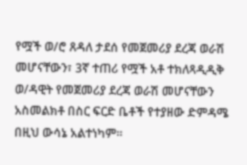የሟች ወ/ሮ ጸዳለ ታደሰ የመጀመሪያ ደረጃ ወራሽ መሆናቸውን፣ 3ኛ ተጠሪ የሟች አቶ ተክለጻዲዲቅ ወ/ዳዊት የመጀመሪያ ደረጃ ወራሽ መሆናቸውን አስመልክቶ በስር ፍርድ ቤቶች የተያዘው ድምዳሜ በዚህ ውሳኔ አልተነካም።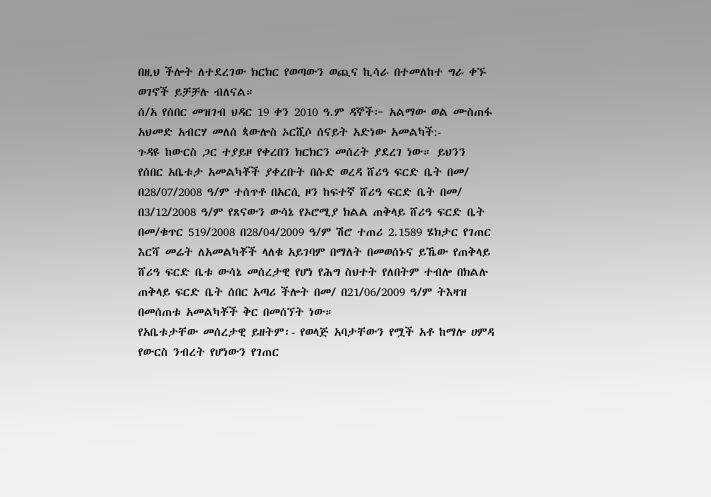በዚህ ችሎት ለተደረገው ክርክር የወጣውን ወጪና ኪሳራ በተመለከተ ግራ ቀኙ ወገኖች ይቻቻሉ ብለናል።
ሰ/አ የሰበር መዝገብ ህዳር 19 ቀን 2010 ዓ.ም ዳኞች፦ አልማው ወል ሙስጠፋ አህመድ አብርሃ መለሰ ጳውሎስ ኦርሺሶ ሰናይት አድነው አመልካች:-
ጉዳዩ ከውርስ ጋር ተያይዞ የቀረበን ክርክርን መሰረት ያደረገ ነው። ይህንን የሰበር አቤቱታ አመልካቾች ያቀረቡት በሱድ ወረዳ ሸሪዓ ፍርድ ቤት በመ/ በ28/07/2008 ዓ/ም ተሰጥቶ በአርሲ ዞን ከፍተኛ ሸሪዓ ፍርድ ቤት በመ/ በ3/12/2008 ዓ/ም የጸናውን ውሳኔ የኦሮሚያ ክልል ጠቅላይ ሸሪዓ ፍርድ ቤት በመ/ቁጥር 519/2008 በ28/04/2009 ዓ/ም ሽሮ ተጠሪ 2.1589 ሄክታር የገጠር እርሻ መሬት ለአመልካቾች ላለቁ አይገባም በማለት በመወሰኑና ይኼው የጠቅላይ ሸሪዓ ፍርድ ቤቱ ውሳኔ መሰረታዊ የሆነ የሕግ ስህተት የለበትም ተብሎ በክልሉ ጠቅላይ ፍርድ ቤት ሰበር አጣሪ ችሎት በመ/ በ21/06/2009 ዓ/ም ትእዛዝ በመሰጠቱ አመልካቾች ቅር በመሰኘት ነው።
የአቤቱታቸው መሰረታዊ ይዘትም፡- የወላጅ አባታቸውን የሟች አቶ ከማሎ ሀምዳ የውርስ ንብረት የሆነውን የገጠር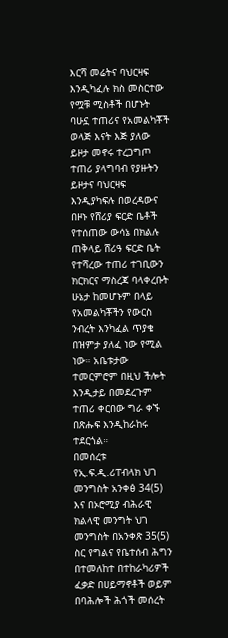እርሻ መሬትና ባህርዛፍ እንዲካፈሉ ክስ መስርተው የሟቹ ሚስቶች በሆኑት ባሁኗ ተጠሪና የአመልካቾች ወላጅ እናት እጅ ያለው ይዞታ መኖሩ ተረጋግጦ ተጠሪ ያላግባብ የያዙትን ይዞታና ባህርዛፍ እንዲያካፍሉ በወረዳውና በዞኑ የሸሪያ ፍርድ ቤቶች የተሰጠው ውሳኔ በክልሉ ጠቅላይ ሸሪዓ ፍርድ ቤት የተሻረው ተጠሪ ተገቢውን ክርክርና ማስረጃ ባላቀረቡት ሁኔታ ከመሆኑም በላይ የአመልካቾችን የውርስ ንብረት እንካፈል ጥያቄ በዝምታ ያለፈ ነው የሚል ነው። አቤቱታው ተመርምሮም በዚህ ችሎት እንዲታይ በመደረጉም ተጠሪ ቀርበው ግራ ቀኙ በጽሑፍ እንዲከራከሩ ተደርጎል።
በመሰረቱ የኢ.ፍ.ዲ.ሪፐብላክ ህገ መንግስት አንቀፅ 34(5) እና በኦሮሚያ ብሕራዊ ክልላዊ መንግት ህገ መንግስት በአንቀጽ 35(5) ስር የግልና የቤተሰብ ሕግን በተመለከተ በተከራካሪዎች ፈቃድ በሀይማኖቶች ወይም በባሕሎች ሕጎች መሰረት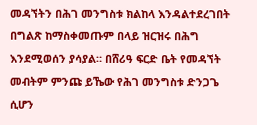መዳኘትን በሕገ መንግስቱ ክልከላ እንዳልተደረገበት በግልጽ ከማስቀመጡም በላይ ዝርዝሩ በሕግ እንደሚወሰን ያሳያል። በሸሪዓ ፍርድ ቤት የመዳኘት መብትም ምንጩ ይኼው የሕገ መንግስቱ ድንጋጌ ሲሆን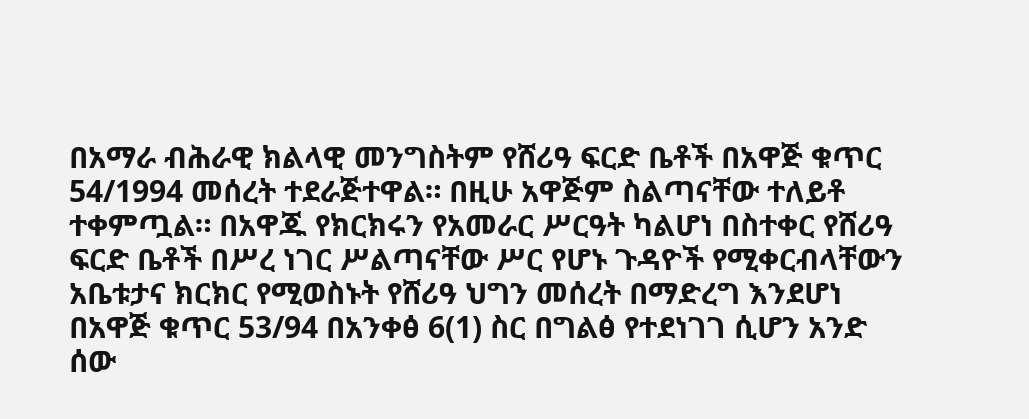በአማራ ብሕራዊ ክልላዊ መንግስትም የሸሪዓ ፍርድ ቤቶች በአዋጅ ቁጥር 54/1994 መሰረት ተደራጅተዋል። በዚሁ አዋጅም ስልጣናቸው ተለይቶ ተቀምጧል። በአዋጁ የክርክሩን የአመራር ሥርዓት ካልሆነ በስተቀር የሸሪዓ ፍርድ ቤቶች በሥረ ነገር ሥልጣናቸው ሥር የሆኑ ጉዳዮች የሚቀርብላቸውን አቤቱታና ክርክር የሚወስኑት የሸሪዓ ህግን መሰረት በማድረግ እንደሆነ በአዋጅ ቁጥር 53/94 በአንቀፅ 6(1) ስር በግልፅ የተደነገገ ሲሆን አንድ ሰው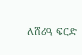ለሸሪዓ ፍርድ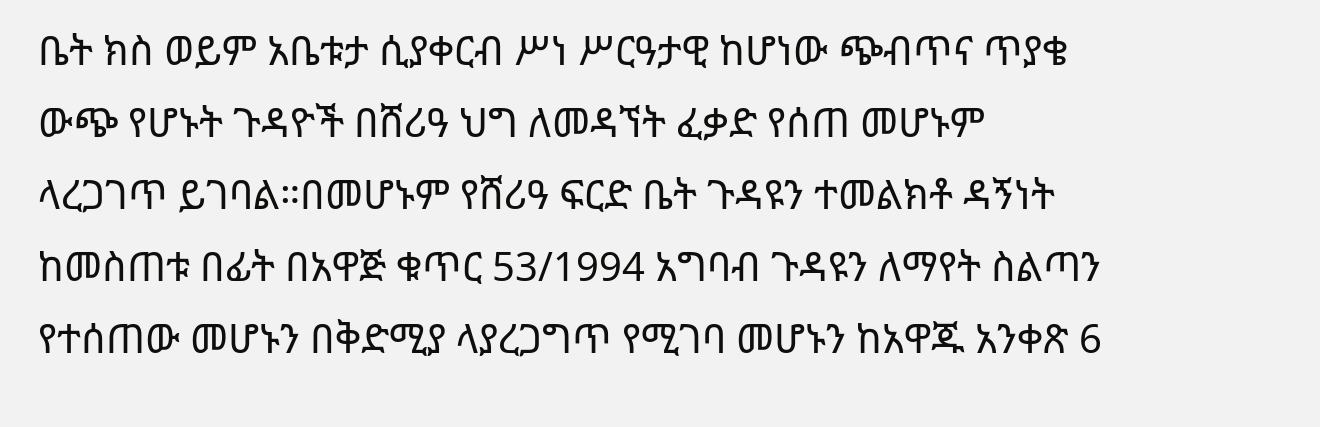ቤት ክስ ወይም አቤቱታ ሲያቀርብ ሥነ ሥርዓታዊ ከሆነው ጭብጥና ጥያቄ ውጭ የሆኑት ጉዳዮች በሸሪዓ ህግ ለመዳኘት ፈቃድ የሰጠ መሆኑም ላረጋገጥ ይገባል።በመሆኑም የሸሪዓ ፍርድ ቤት ጉዳዩን ተመልክቶ ዳኝነት ከመስጠቱ በፊት በአዋጅ ቁጥር 53/1994 አግባብ ጉዳዩን ለማየት ስልጣን የተሰጠው መሆኑን በቅድሚያ ላያረጋግጥ የሚገባ መሆኑን ከአዋጁ አንቀጽ 6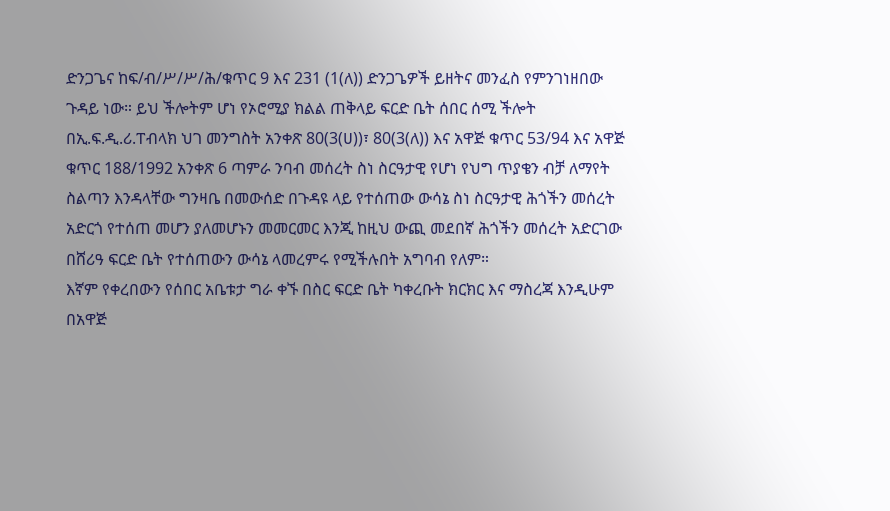ድንጋጌና ከፍ/ብ/ሥ/ሥ/ሕ/ቁጥር 9 እና 231 (1(ለ)) ድንጋጌዎች ይዘትና መንፈስ የምንገነዘበው ጉዳይ ነው። ይህ ችሎትም ሆነ የኦሮሚያ ክልል ጠቅላይ ፍርድ ቤት ሰበር ሰሚ ችሎት በኢ.ፍ.ዲ.ሪ.ፐብላክ ህገ መንግስት አንቀጽ 80(3(ሀ))፣ 80(3(ለ)) እና አዋጅ ቁጥር 53/94 እና አዋጅ ቁጥር 188/1992 አንቀጽ 6 ጣምራ ንባብ መሰረት ስነ ስርዓታዊ የሆነ የህግ ጥያቄን ብቻ ለማየት ስልጣን እንዳላቸው ግንዛቤ በመውሰድ በጉዳዩ ላይ የተሰጠው ውሳኔ ስነ ስርዓታዊ ሕጎችን መሰረት አድርጎ የተሰጠ መሆን ያለመሆኑን መመርመር እንጂ ከዚህ ውጪ መደበኛ ሕጎችን መሰረት አድርገው በሸሪዓ ፍርድ ቤት የተሰጠውን ውሳኔ ላመረምሩ የሚችሉበት አግባብ የለም።
እኛም የቀረበውን የሰበር አቤቱታ ግራ ቀኙ በስር ፍርድ ቤት ካቀረቡት ክርክር እና ማስረጃ እንዲሁም በአዋጅ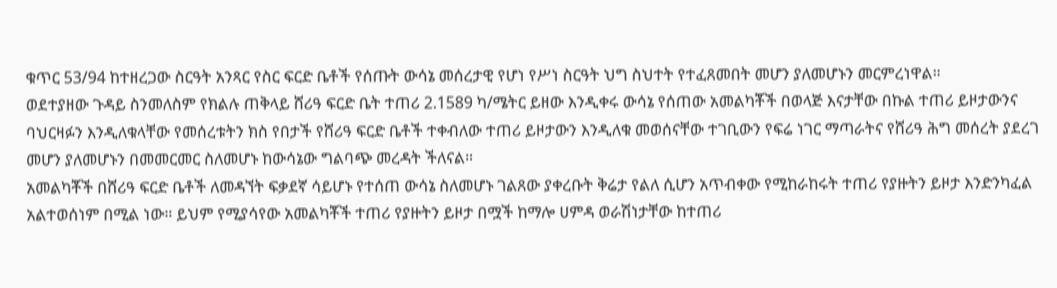ቁጥር 53/94 ከተዘረጋው ስርዓት አንጻር የስር ፍርድ ቤቶች የሰጡት ውሳኔ መሰረታዊ የሆነ የሥነ ስርዓት ህግ ስህተት የተፈጸመበት መሆን ያለመሆኑን መርምረነዋል።
ወደተያዘው ጉዳይ ስንመለስም የክልሉ ጠቅላይ ሸሪዓ ፍርድ ቤት ተጠሪ 2.1589 ካ/ሜትር ይዘው እንዲቀሩ ውሳኔ የሰጠው አመልካቾች በወላጅ እናታቸው በኩል ተጠሪ ይዞታውንና ባህርዛፉን እንዲለቁላቸው የመሰረቱትን ክስ የበታች የሸሪዓ ፍርድ ቤቶች ተቀብለው ተጠሪ ይዞታውን እንዲለቁ መወሰናቸው ተገቢውን የፍሬ ነገር ማጣራትና የሸሪዓ ሕግ መሰረት ያደረገ መሆን ያለመሆኑን በመመርመር ስለመሆኑ ከውሳኔው ግልባጭ መረዳት ችለናል።
አመልካቾች በሸሪዓ ፍርድ ቤቶች ለመዳኘት ፍቃደኛ ሳይሆኑ የተሰጠ ውሳኔ ስለመሆኑ ገልጸው ያቀረቡት ቅሬታ የልለ ሲሆን አጥብቀው የሚከራከሩት ተጠሪ የያዙትን ይዞታ እንድንካፈል አልተወሰነም በሚል ነው። ይህም የሚያሳየው አመልካቾች ተጠሪ የያዙትን ይዞታ በሟች ከማሎ ሀምዳ ወራሽነታቸው ከተጠሪ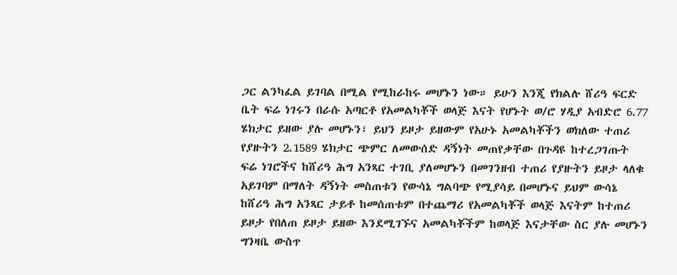ጋር ልንካፈል ይገባል በሚል የሚከራከሩ መሆኑን ነው። ይሁን እንጂ የክልሉ ሸሪዓ ፍርድ ቤት ፍሬ ነገሩን በራሱ አጣርቶ የአመልካቾች ወላጅ እናት የሆኑት ወ/ሮ ሃዲያ አብድሮ 6.77 ሄክታር ይዘው ያሉ መሆኑን፣ ይህን ይዞታ ይዘውም የአሁኑ አመልካቾችን ወክለው ተጠሪ የያዙትን 2.1589 ሄክታር ጭምር ለመውሰድ ዳኝነት መጠየቃቸው በጉዳዩ ከተረጋገጡት ፍሬ ነገሮችና ከሸሪዓ ሕግ አንጻር ተገቢ ያለመሆኑን በመገንዘብ ተጠሪ የያዙትን ይዞታ ላለቁ አይገባም በማለት ዳኝነት መስጠቱን የውሳኔ ግልባጭ የሚያሳይ በመሆኑና ይህም ውሳኔ ከሸሪዓ ሕግ አንጻር ታይቶ ከመሰጠቱም በተጨማሪ የአመልካቾች ወላጅ እናትም ከተጠሪ ይዞታ የበለጠ ይዞታ ይዘው እንደሚገኙና አመልካቾችም ከወላጅ እናታቸው ስር ያሉ መሆኑን ግንዛቤ ውስጥ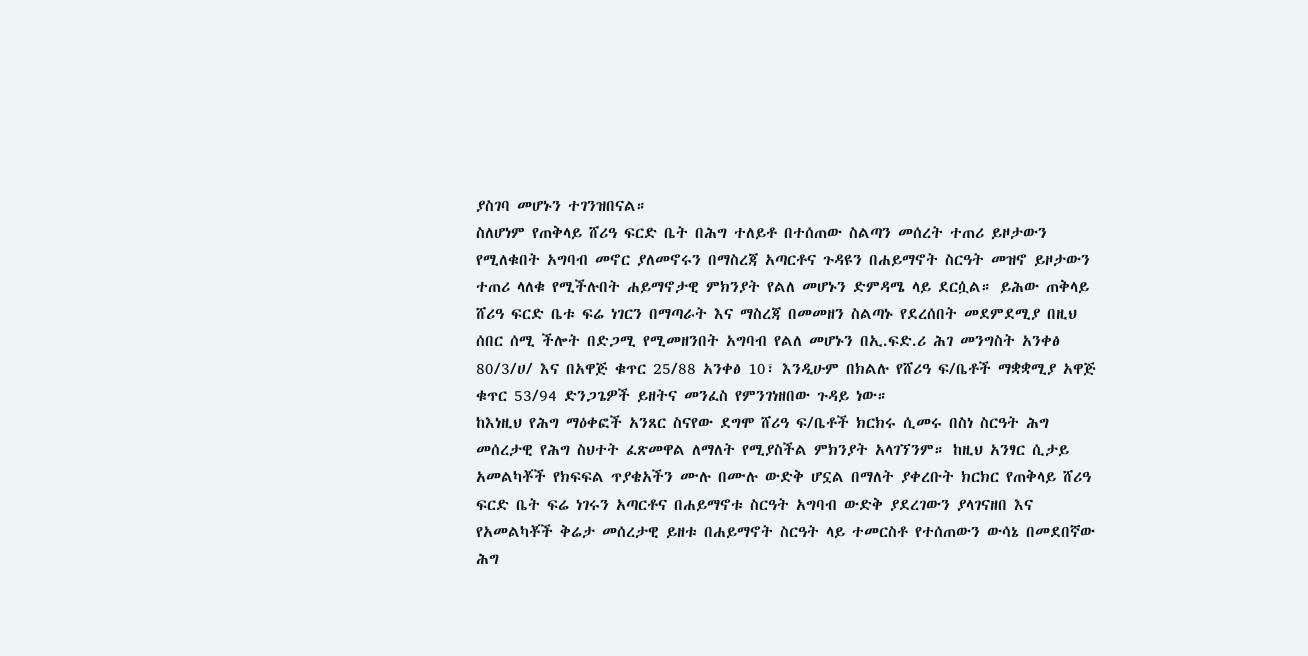ያስገባ መሆኑን ተገንዝበናል።
ስለሆነም የጠቅላይ ሸሪዓ ፍርድ ቤት በሕግ ተለይቶ በተሰጠው ስልጣን መሰረት ተጠሪ ይዞታውን የሚለቁበት አግባብ መኖር ያለመኖሩን በማስረጃ አጣርቶና ጉዳዩን በሐይማኖት ስርዓት መዝኖ ይዞታውን ተጠሪ ላለቁ የሚችሉበት ሐይማኖታዊ ምክንያት የልለ መሆኑን ድምዳሜ ላይ ደርሷል። ይሕው ጠቅላይ ሸሪዓ ፍርድ ቤቱ ፍሬ ነገርን በማጣራት እና ማስረጃ በመመዘን ስልጣኑ የደረሰበት መደምደሚያ በዚህ ሰበር ሰሚ ችሎት በድጋሚ የሚመዘንበት አግባብ የልለ መሆኑን በኢ.ፍድ.ሪ ሕገ መንግስት አንቀፅ 80/3/ሀ/ እና በአዋጅ ቁጥር 25/88 አንቀፅ 10፣ እንዲሁም በክልሉ የሸሪዓ ፍ/ቤቶች ማቋቋሚያ አዋጅ ቁጥር 53/94 ድንጋጌዎች ይዘትና መንፈስ የምንገነዘበው ጉዳይ ነው።
ከእነዚህ የሕግ ማዕቀፎች አንጸር ስናየው ደግሞ ሸሪዓ ፍ/ቤቶች ክርክሩ ሲመሩ በስነ ስርዓት ሕግ መሰረታዊ የሕግ ስህተት ፈጽመዋል ለማለት የሚያስችል ምክንያት አላገኘንም። ከዚህ አንፃር ሲታይ አመልካቾች የክፍፍል ጥያቄአችን ሙሉ በሙሉ ውድቅ ሆኗል በማለት ያቀረቡት ክርክር የጠቅላይ ሸሪዓ ፍርድ ቤት ፍሬ ነገሩን አጣርቶና በሐይማኖቱ ስርዓት አግባብ ውድቅ ያደረገውን ያላገናዘበ እና የአመልካቾች ቅሬታ መሰረታዊ ይዘቱ በሐይማኖት ስርዓት ላይ ተመርስቶ የተሰጠውን ውሳኔ በመደበኛው ሕግ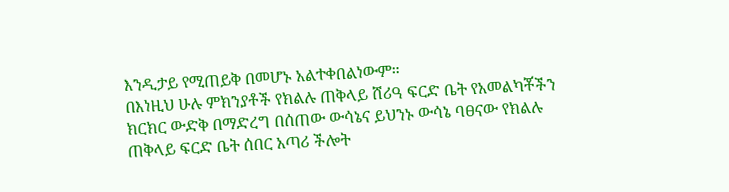እንዲታይ የሚጠይቅ በመሆኑ አልተቀበልነውም።
በእነዚህ ሁሉ ምክንያቶች የክልሉ ጠቅላይ ሸሪዓ ፍርድ ቤት የአመልካቾችን ክርክር ውድቅ በማድረግ በሰጠው ውሳኔና ይህንኑ ውሳኔ ባፀናው የክልሉ ጠቅላይ ፍርድ ቤት ሰበር አጣሪ ችሎት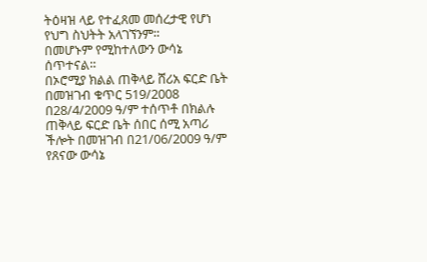ትዕዛዝ ላይ የተፈጸመ መሰረታዊ የሆነ የህግ ስህትት አላገኘንም።
በመሆኑም የሚከተለውን ውሳኔ ሰጥተናል።
በኦሮሚያ ክልል ጠቅላይ ሸሪአ ፍርድ ቤት በመዝገብ ቁጥር 519/2008 በ28/4/2009 ዓ/ም ተሰጥቶ በክልሉ ጠቅላይ ፍርድ ቤት ሰበር ሰሚ አጣሪ ችሎት በመዝገብ በ21/06/2009 ዓ/ም የጸናው ውሳኔ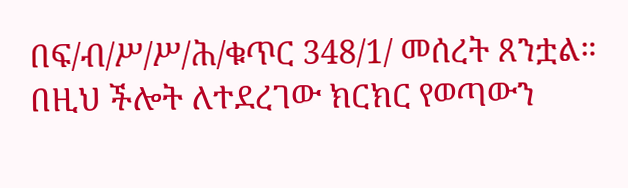በፍ/ብ/ሥ/ሥ/ሕ/ቁጥር 348/1/ መሰረት ጸንቷል።
በዚህ ችሎት ለተደረገው ክርክር የወጣውን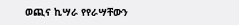ወጪና ኪሣራ የየራሣቸውን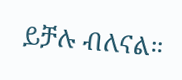ይቻሉ ብለናል።